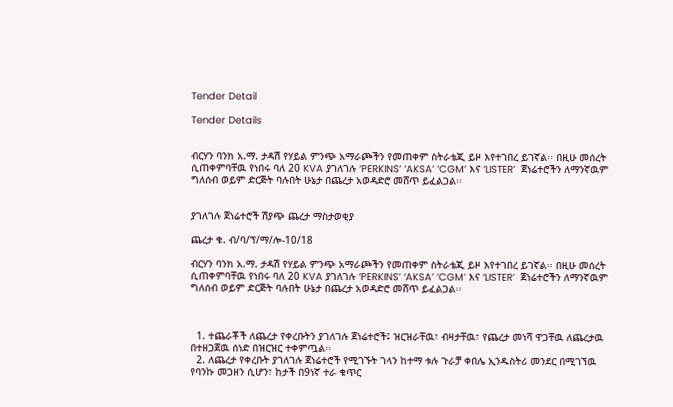Tender Detail

Tender Details


ብርሃን ባንክ አ.ማ. ታዳሽ የሃይል ምንጭ አማራጮችን የመጠቀም ስትራቴጂ ይዞ እየተገበረ ይገኛል፡፡ በዚሁ መሰረት ሲጠቀምባቸዉ የነበሩ ባለ 20 KVA ያገለገሉ ‘PERKINS’ ‘AKSA’ ‘CGM’ እና ‘LISTER’  ጀነሬተሮችን ለማንኛዉም ግለሰብ ወይም ድርጅት ባሉበት ሁኔታ በጨረታ አወዳድሮ መሸጥ ይፈልጋል፡፡


ያገለገሉ ጀነሬተሮች ሽያጭ ጨረታ ማስታወቂያ

ጨረታ ቁ. ብ/ባ/ፕ/ማ/ሎ-10/18

ብርሃን ባንክ አ.ማ. ታዳሽ የሃይል ምንጭ አማራጮችን የመጠቀም ስትራቴጂ ይዞ እየተገበረ ይገኛል፡፡ በዚሁ መሰረት ሲጠቀምባቸዉ የነበሩ ባለ 20 KVA ያገለገሉ ‘PERKINS’ ‘AKSA’ ‘CGM’ እና ‘LISTER’  ጀነሬተሮችን ለማንኛዉም ግለሰብ ወይም ድርጅት ባሉበት ሁኔታ በጨረታ አወዳድሮ መሸጥ ይፈልጋል፡፡



  1. ተጨራቾች ለጨረታ የቀረቡትን ያገለገሉ ጀነሬተሮች፤ ዝርዝራቸዉ፣ ብዛታቸዉ፣ የጨረታ መነሻ ዋጋቸዉ ለጨረታዉ በተዘጋጀዉ ሰነድ በዝርዝር ተቀምጧል፡፡
  2. ለጨረታ የቀረቡት ያገለገሉ ጀነሬተሮች የሚገኙት ገላን ከተማ ቱሉ ጉራቻ ቀበሌ ኢንዱስትሪ መንደር በሚገኘዉ የባንኩ መጋዘን ሲሆን፣ ከታች በ9ነኛ ተራ ቁጥር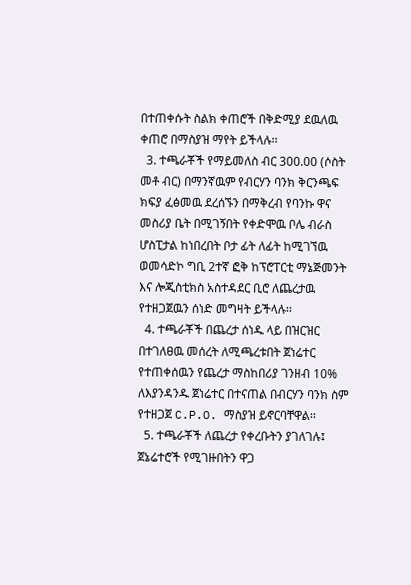በተጠቀሱት ስልክ ቀጠሮች በቅድሚያ ደዉለዉ ቀጠሮ በማስያዝ ማየት ይችላሉ፡፡
  3. ተጫራቾች የማይመለስ ብር 300.00 (ሶስት መቶ ብር) በማንኛዉም የብርሃን ባንክ ቅርንጫፍ ክፍያ ፈፅመዉ ደረሰኙን በማቅረብ የባንኩ ዋና መስሪያ ቤት በሚገኝበት የቀድሞዉ ቦሌ ብራስ ሆስፒታል ከነበረበት ቦታ ፊት ለፊት ከሚገኘዉ ወመሳድኮ ግቢ 2ተኛ ፎቅ ከፕሮፐርቲ ማኔጅመንት እና ሎጂስቲክስ አስተዳደር ቢሮ ለጨረታዉ የተዘጋጀዉን ሰነድ መግዛት ይችላሉ፡፡
  4. ተጫራቾች በጨረታ ሰነዱ ላይ በዝርዝር በተገለፀዉ መሰረት ለሚጫረቱበት ጀነሬተር የተጠቀሰዉን የጨረታ ማስከበሪያ ገንዘብ 10% ለእያንዳንዱ ጀነሬተር በተናጠል በብርሃን ባንክ ስም የተዘጋጀ C.P.O. ማስያዝ ይኖርባቸዋል፡፡
  5. ተጫራቾች ለጨረታ የቀረቡትን ያገለገሉ፤ ጀኔሬተሮች የሚገዙበትን ዋጋ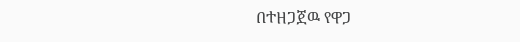በተዘጋጀዉ የዋጋ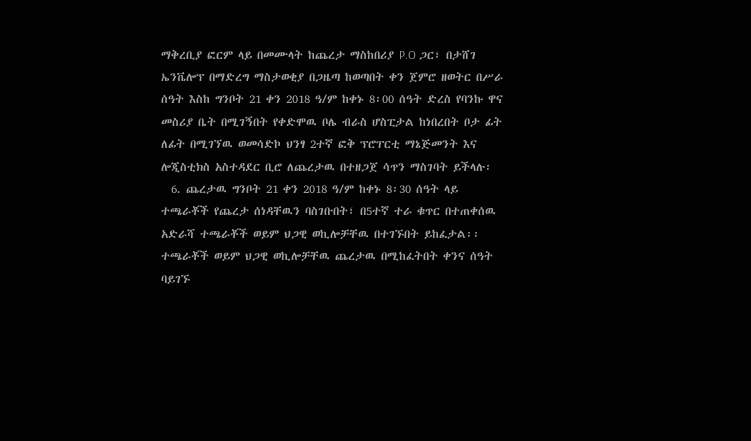ማቅረቢያ ፎርም ላይ በመሙላት ከጨረታ ማስከበሪያ P.O ጋር፣ በታሸገ ኤንቬሎፕ በማድረግ ማስታወቂያ በጋዜጣ ከወጣበት ቀን ጀምሮ ዘወትር በሥራ ሰዓት እስከ ግንቦት 21 ቀን 2018 ዓ/ም ከቀኑ 8፡00 ሰዓት ድረስ የባንኩ ዋና መስሪያ ቤት በሚገኝበት የቀድሞዉ ቦሌ ብራስ ሆስፒታል ከነበረበት ቦታ ፊት ለፊት በሚገኘዉ ወመሳድኮ ህንፃ 2ተኛ ፎቅ ፕሮፐርቲ ማኔጅመንት እና ሎጂስቲክስ አስተዳደር ቢሮ ለጨረታዉ በተዘጋጀ ሳጥን ማስገባት ይችላሉ፡
  6. ጨረታዉ ግንቦት 21 ቀን 2018 ዓ/ም ከቀኑ 8፡30 ሰዓት ላይ ተጫራቾች የጨረታ ሰነዳቸዉን ባስገቡበት፣ በ5ተኛ ተራ ቁጥር በተጠቀሰዉ አድራሻ ተጫራቾች ወይም ህጋዊ ወኪሎቻቸዉ በተገኙበት ይከፈታል፡፡ ተጫራቾች ወይም ህጋዊ ወኪሎቻቸዉ ጨረታዉ በሚከፈትበት ቀንና ሰዓት ባይገኙ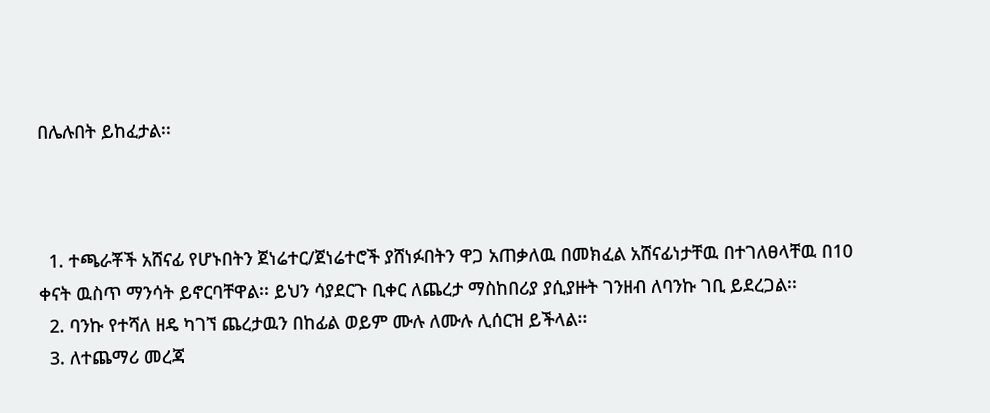በሌሉበት ይከፈታል፡፡



  1. ተጫራቾች አሸናፊ የሆኑበትን ጀነሬተር/ጀነሬተሮች ያሸነፉበትን ዋጋ አጠቃለዉ በመክፈል አሸናፊነታቸዉ በተገለፀላቸዉ በ10 ቀናት ዉስጥ ማንሳት ይኖርባቸዋል፡፡ ይህን ሳያደርጉ ቢቀር ለጨረታ ማስከበሪያ ያሲያዙት ገንዘብ ለባንኩ ገቢ ይደረጋል፡፡
  2. ባንኩ የተሻለ ዘዴ ካገኘ ጨረታዉን በከፊል ወይም ሙሉ ለሙሉ ሊሰርዝ ይችላል፡፡
  3. ለተጨማሪ መረጃ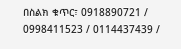በስልክ ቁጥር፣ 0918890721 / 0998411523 / 0114437439 /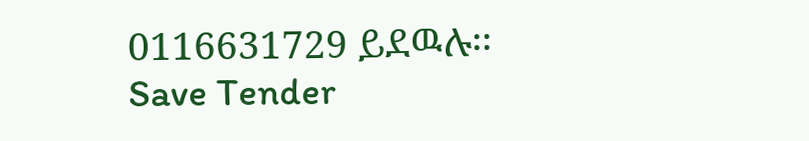0116631729 ይደዉሉ፡፡
Save Tender